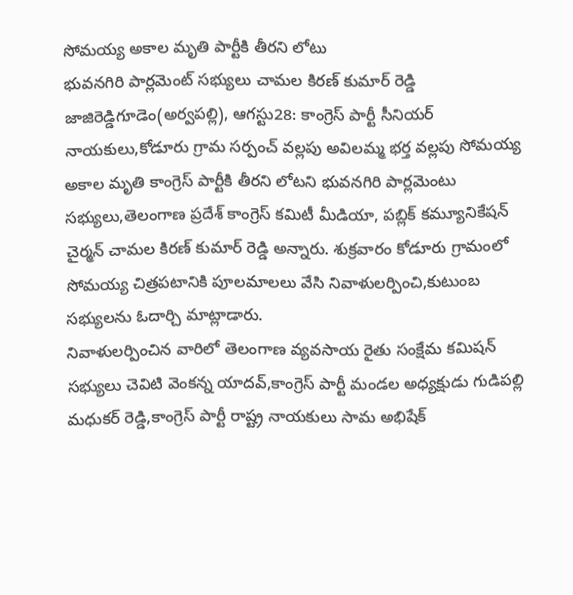సోమయ్య అకాల మృతి పార్టీకి తీరని లోటు
భువనగిరి పార్లమెంట్ సభ్యులు చామల కిరణ్ కుమార్ రెడ్డి
జాజిరెడ్డిగూడెం(అర్వపల్లి), ఆగస్టు28: కాంగ్రెస్ పార్టీ సీనియర్ నాయకులు,కోడూరు గ్రామ సర్పంచ్ వల్లపు అవిలమ్మ భర్త వల్లపు సోమయ్య అకాల మృతి కాంగ్రెస్ పార్టీకి తీరని లోటని భువనగిరి పార్లమెంటు సభ్యులు,తెలంగాణ ప్రదేశ్ కాంగ్రెస్ కమిటీ మీడియా, పబ్లిక్ కమ్యూనికేషన్ చైర్మన్ చామల కిరణ్ కుమార్ రెడ్డి అన్నారు. శుక్రవారం కోడూరు గ్రామంలో సోమయ్య చిత్రపటానికి పూలమాలలు వేసి నివాళులర్పించి,కుటుంబ సభ్యులను ఓదార్చి మాట్లాడారు.
నివాళులర్పించిన వారిలో తెలంగాణ వ్యవసాయ రైతు సంక్షేమ కమిషన్ సభ్యులు చెవిటి వెంకన్న యాదవ్,కాంగ్రెస్ పార్టీ మండల అధ్యక్షుడు గుడిపల్లి మధుకర్ రెడ్డి,కాంగ్రెస్ పార్టీ రాష్ట్ర నాయకులు సామ అభిషేక్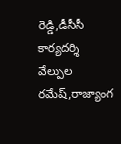రెడ్డి,డీసీసీ కార్యదర్శి వేల్పుల రమేష్,రాజ్యాంగ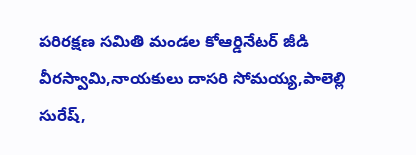పరిరక్షణ సమితి మండల కోఆర్డినేటర్ జీడి వీరస్వామి,నాయకులు దాసరి సోమయ్య,పాలెల్లి సురేష్,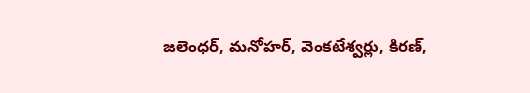జలెంధర్, మనోహర్, వెంకటేశ్వర్లు, కిరణ్,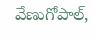వేణుగోపాల్,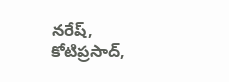నరేష్, కోటిప్రసాద్,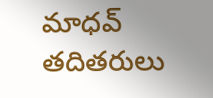మాధవ్ తదితరులు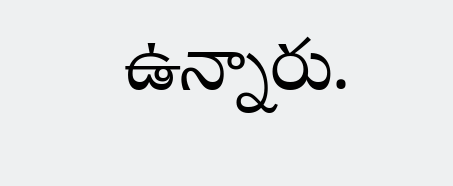ఉన్నారు.